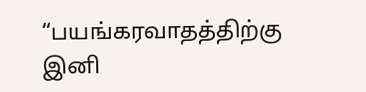“பயங்கரவாதத்திற்கு இனி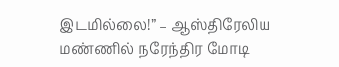இடமில்லை!” – ஆஸ்திரேலிய மண்ணில் நரேந்திர மோடி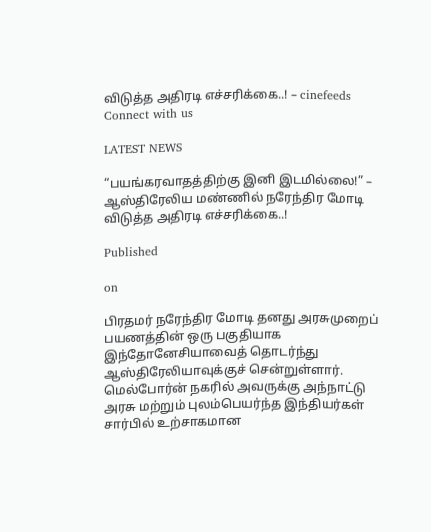விடுத்த அதிரடி எச்சரிக்கை..! – cinefeeds
Connect with us

LATEST NEWS

“பயங்கரவாதத்திற்கு இனி இடமில்லை!” – ஆஸ்திரேலிய மண்ணில் நரேந்திர மோடி விடுத்த அதிரடி எச்சரிக்கை..!

Published

on

பிரதமர் நரேந்திர மோடி தனது அரசுமுறைப் பயணத்தின் ஒரு பகுதியாக இந்தோனேசியாவைத் தொடர்ந்து ஆஸ்திரேலியாவுக்குச் சென்றுள்ளார். மெல்போர்ன் நகரில் அவருக்கு அந்நாட்டு அரசு மற்றும் புலம்பெயர்ந்த இந்தியர்கள் சார்பில் உற்சாகமான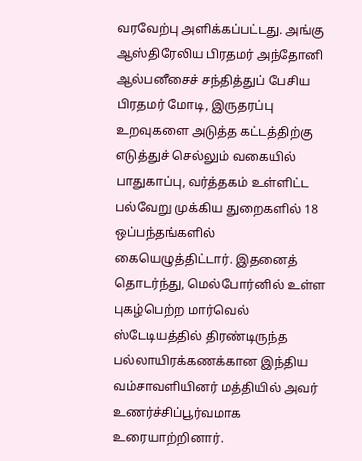வரவேற்பு அளிக்கப்பட்டது. அங்கு ஆஸ்திரேலிய பிரதமர் அந்தோனி ஆல்பனீசைச் சந்தித்துப் பேசிய பிரதமர் மோடி, இருதரப்பு உறவுகளை அடுத்த கட்டத்திற்கு எடுத்துச் செல்லும் வகையில் பாதுகாப்பு, வர்த்தகம் உள்ளிட்ட பல்வேறு முக்கிய துறைகளில் 18 ஒப்பந்தங்களில் கையெழுத்திட்டார். இதனைத் தொடர்ந்து, மெல்போர்னில் உள்ள புகழ்பெற்ற மார்வெல் ஸ்டேடியத்தில் திரண்டிருந்த பல்லாயிரக்கணக்கான இந்திய வம்சாவளியினர் மத்தியில் அவர் உணர்ச்சிப்பூர்வமாக உரையாற்றினார்.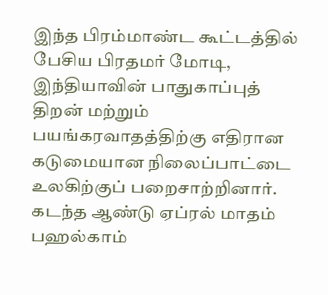இந்த பிரம்மாண்ட கூட்டத்தில் பேசிய பிரதமர் மோடி, இந்தியாவின் பாதுகாப்புத் திறன் மற்றும் பயங்கரவாதத்திற்கு எதிரான கடுமையான நிலைப்பாட்டை உலகிற்குப் பறைசாற்றினார். கடந்த ஆண்டு ஏப்ரல் மாதம் பஹல்காம்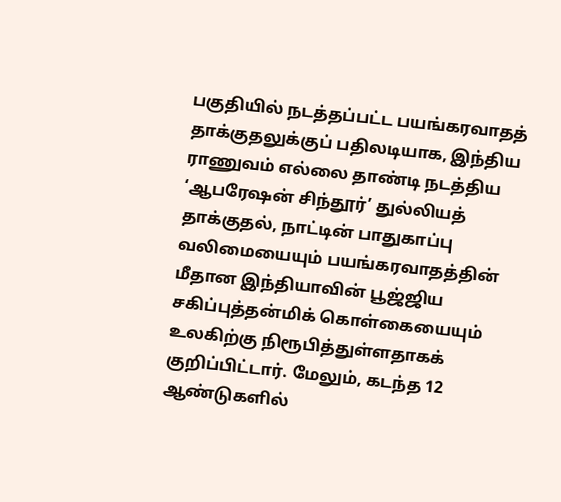பகுதியில் நடத்தப்பட்ட பயங்கரவாதத் தாக்குதலுக்குப் பதிலடியாக, இந்திய ராணுவம் எல்லை தாண்டி நடத்திய ‘ஆபரேஷன் சிந்தூர்’ துல்லியத் தாக்குதல், நாட்டின் பாதுகாப்பு வலிமையையும் பயங்கரவாதத்தின் மீதான இந்தியாவின் பூஜ்ஜிய சகிப்புத்தன்மிக் கொள்கையையும் உலகிற்கு நிரூபித்துள்ளதாகக் குறிப்பிட்டார். மேலும், கடந்த 12 ஆண்டுகளில்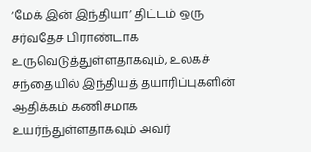‘மேக் இன் இந்தியா’ திட்டம் ஒரு சர்வதேச பிராண்டாக உருவெடுத்துள்ளதாகவும், உலகச் சந்தையில் இந்தியத் தயாரிப்புகளின் ஆதிக்கம் கணிசமாக உயர்ந்துள்ளதாகவும் அவர்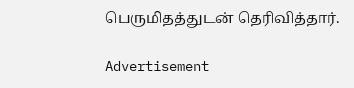பெருமிதத்துடன் தெரிவித்தார்.

Advertisement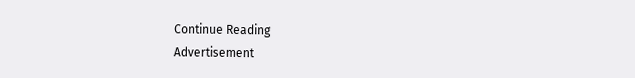Continue Reading
Advertisement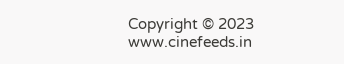Copyright © 2023 www.cinefeeds.in